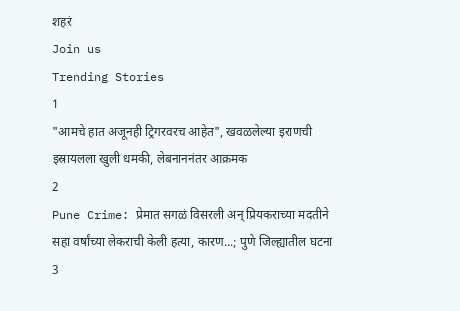शहरं
Join us
Trending Stories
1
"आमचे हात अजूनही ट्रिगरवरच आहेत", खवळलेल्या इराणची इस्रायलला खुली धमकी, लेबनाननंतर आक्रमक
2
Pune Crime: प्रेमात सगळं विसरली अन् प्रियकराच्या मदतीने सहा वर्षांच्या लेकराची केली हत्या, कारण...; पुणे जिल्ह्यातील घटना
3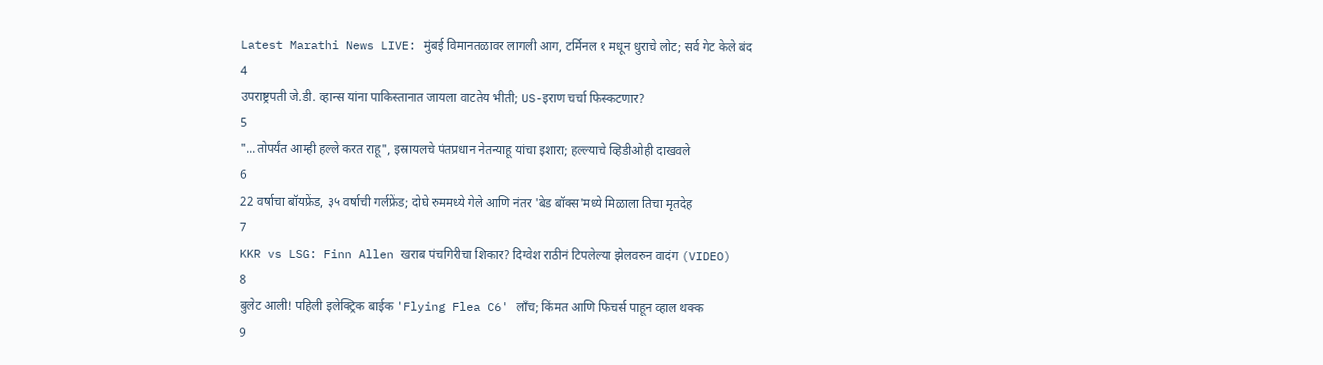Latest Marathi News LIVE: मुंबई विमानतळावर लागली आग, टर्मिनल १ मधून धुराचे लोट; सर्व गेट केले बंद
4
उपराष्ट्रपती जे.डी. व्हान्स यांना पाकिस्तानात जायला वाटतेय भीती; US-इराण चर्चा फिस्कटणार?
5
"...तोपर्यंत आम्ही हल्ले करत राहू", इस्रायलचे पंतप्रधान नेतन्याहू यांचा इशारा; हल्ल्याचे व्हिडीओही दाखवले
6
22 वर्षाचा बॉयफ्रेंड, ३५ वर्षाची गर्लफ्रेंड; दोघे रुममध्ये गेले आणि नंतर 'बेड बॉक्स'मध्ये मिळाला तिचा मृतदेह
7
KKR vs LSG: Finn Allen खराब पंचगिरीचा शिकार? दिग्वेश राठीनं टिपलेल्या झेलवरुन वादंग (VIDEO)
8
बुलेट आली! पहिली इलेक्ट्रिक बाईक 'Flying Flea C6' लाँच; किंमत आणि फिचर्स पाहून व्हाल थक्क
9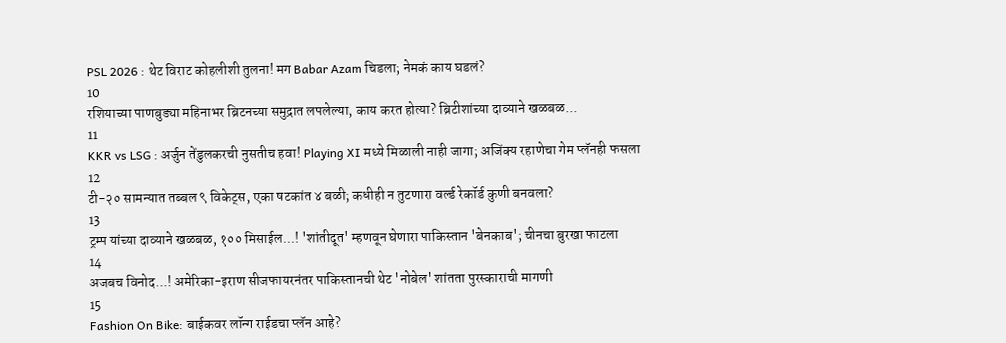PSL 2026 : थेट विराट कोहलीशी तुलना! मग Babar Azam चिडला; नेमकं काय घडलं?
10
रशियाच्या पाणबुड्या महिनाभर ब्रिटनच्या समुद्रात लपलेल्या, काय करत होत्या? ब्रिटीशांच्या दाव्याने खळबळ...
11
KKR vs LSG : अर्जुन तेंडुलकरची नुसतीच हवा! Playing XI मध्ये मिळाली नाही जागा; अजिंक्य रहाणेचा गेम प्लॅनही फसला
12
टी-२० सामन्यात तब्बल ९ विकेट्स, एका षटकांत ४ बळी; कधीही न तुटणारा वर्ल्ड रेकॉर्ड कुणी बनवला?
13
ट्रम्प यांच्या दाव्याने खळबळ, १०० मिसाईल...! 'शांतीदूत' म्हणवून घेणारा पाकिस्तान 'बेनकाब'; चीनचा बुरखा फाटला
14
अजबच विनोद...! अमेरिका-इराण सीजफायरनंतर पाकिस्तानची थेट 'नोबेल' शांतता पुरस्काराची मागणी
15
Fashion On Bike: बाईकवर लॉन्ग राईडचा प्लॅन आहे?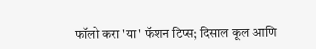फॉलो करा 'या' फॅशन टिप्स; दिसाल कूल आणि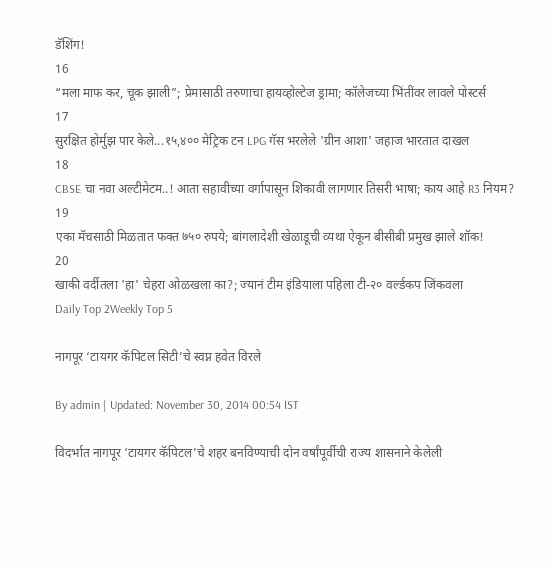डॅशिंग!
16
“मला माफ कर, चूक झाली”; प्रेमासाठी तरुणाचा हायव्होल्टेज ड्रामा; कॉलेजच्या भिंतींवर लावले पोस्टर्स
17
सुरक्षित होर्मुझ पार केले...१५,४०० मेट्रिक टन LPG गॅस भरलेले 'ग्रीन आशा' जहाज भारतात दाखल
18
CBSE चा नवा अल्टीमेटम..! आता सहावीच्या वर्गापासून शिकावी लागणार तिसरी भाषा; काय आहे R3 नियम?
19
एका मॅचसाठी मिळतात फक्त ७५० रुपये; बांगलादेशी खेळाडूची व्यथा ऐकून बीसीबी प्रमुख झाले शॉक!
20
खाकी वर्दीतला 'हा' चेहरा ओळखला का?; ज्यानं टीम इंडियाला पहिला टी-२० वर्ल्डकप जिंकवला
Daily Top 2Weekly Top 5

नागपूर ‘टायगर कॅपिटल सिटी’चे स्वप्न हवेत विरले

By admin | Updated: November 30, 2014 00:54 IST

विदर्भात नागपूर ‘टायगर कॅपिटल’चे शहर बनविण्याची दोन वर्षांपूर्वीची राज्य शासनाने केलेली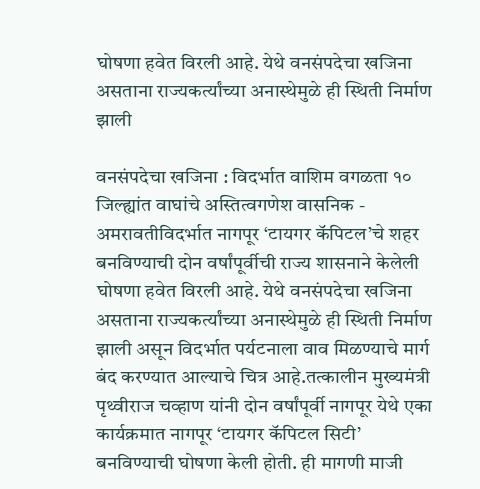घोषणा हवेत विरली आहे. येथे वनसंपदेचा खजिना असताना राज्यकर्त्यांच्या अनास्थेमुळे ही स्थिती निर्माण झाली

वनसंपदेचा खजिना : विदर्भात वाशिम वगळता १० जिल्ह्यांत वाघांचे अस्तित्वगणेश वासनिक - अमरावतीविदर्भात नागपूर ‘टायगर कॅपिटल’चे शहर बनविण्याची दोन वर्षांपूर्वीची राज्य शासनाने केलेली घोषणा हवेत विरली आहे. येथे वनसंपदेचा खजिना असताना राज्यकर्त्यांच्या अनास्थेमुळे ही स्थिती निर्माण झाली असून विदर्भात पर्यटनाला वाव मिळण्याचे मार्ग बंद करण्यात आल्याचे चित्र आहे.तत्कालीन मुख्यमंत्री पृथ्वीराज चव्हाण यांनी दोन वर्षांपूर्वी नागपूर येथे एका कार्यक्रमात नागपूर ‘टायगर कॅपिटल सिटी’ बनविण्याची घोषणा केली होती. ही मागणी माजी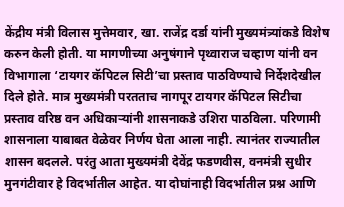केंद्रीय मंत्री विलास मुत्तेमवार, खा. राजेंद्र दर्डा यांनी मुख्यमंत्र्यांकडे विशेष करुन केली होती. या मागणीच्या अनुषंगाने पृथ्वाराज चव्हाण यांनी वन विभागाला ‘टायगर कॅपिटल सिटी’चा प्रस्ताव पाठविण्याचे निर्देशदेखील दिले होते. मात्र मुख्यमंत्री परतताच नागपूर टायगर कॅपिटल सिटीचा प्रस्ताव वरिष्ठ वन अधिकाऱ्यांनी शासनाकडे उशिरा पाठविला. परिणामी शासनाला याबाबत वेळेवर निर्णय घेता आला नाही. त्यानंतर राज्यातील शासन बदलले. परंतु आता मुख्यमंत्री देवेंद्र फडणवीस, वनमंत्री सुधीर मुनगंटीवार हे विदर्भातील आहेत. या दोघांनाही विदर्भातील प्रश्न आणि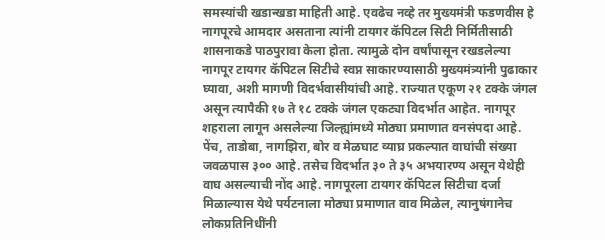समस्यांची खडान्खडा माहिती आहे. एवढेच नव्हे तर मुख्यमंत्री फडणवीस हे नागपूरचे आमदार असताना त्यांनी टायगर कॅपिटल सिटी निर्मितीसाठी शासनाकडे पाठपुरावा केला होता. त्यामुळे दोन वर्षांपासून रखडलेल्या नागपूर टायगर कॅपिटल सिटीचे स्वप्न साकारण्यासाठी मुख्यमंत्र्यांनी पुढाकार घ्यावा, अशी मागणी विदर्भवासीयांची आहे. राज्यात एकूण २१ टक्के जंगल असून त्यापैकी १७ ते १८ टक्के जंगल एकट्या विदर्भात आहेत. नागपूर शहराला लागून असलेल्या जिल्ह्यांमध्ये मोठ्या प्रमाणात वनसंपदा आहे. पेंच, ताडोबा, नागझिरा, बोर व मेळघाट व्याघ्र प्रकल्पात वाघांची संख्या जवळपास ३०० आहे. तसेच विदर्भात ३० ते ३५ अभयारण्य असून येथेही वाघ असल्याची नोंद आहे. नागपूरला टायगर कॅपिटल सिटीचा दर्जा मिळाल्यास येथे पर्यटनाला मोठ्या प्रमाणात वाव मिळेल, त्यानुषंगानेच लोकप्रतिनिधींनी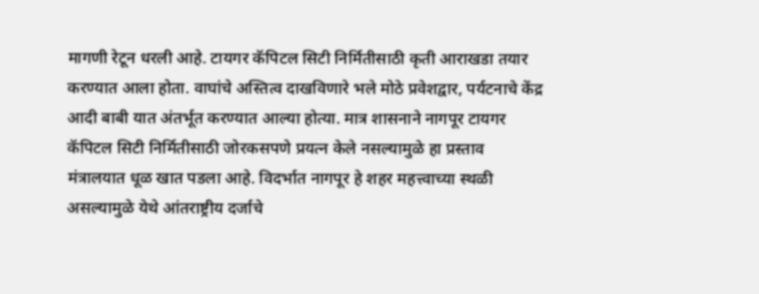मागणी रेटून धरली आहे. टायगर कॅपिटल सिटी निर्मितीसाठी कृती आराखडा तयार करण्यात आला होता. वाघांचे अस्तित्व दाखविणारे भले मोठे प्रवेशद्वार, पर्यटनाचे केंद्र आदी बाबी यात अंतर्भूत करण्यात आल्या होत्या. मात्र शासनाने नागपूर टायगर कॅपिटल सिटी निर्मितीसाठी जोरकसपणे प्रयत्न केले नसल्यामुळे हा प्रस्ताव मंत्रालयात धूळ खात पडला आहे. विदर्भात नागपूर हे शहर महत्त्वाच्या स्थळी असल्यामुळे येथे आंतराष्ट्रीय दर्जाचे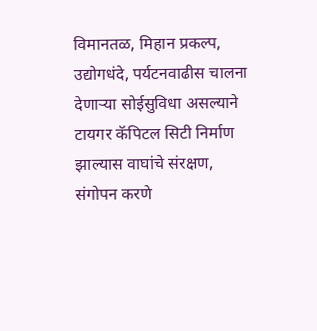विमानतळ, मिहान प्रकल्प, उद्योगधंदे, पर्यटनवाढीस चालना देणाऱ्या सोईसुविधा असल्याने टायगर कॅपिटल सिटी निर्माण झाल्यास वाघांचे संरक्षण, संगोपन करणे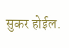सुकर होईल.